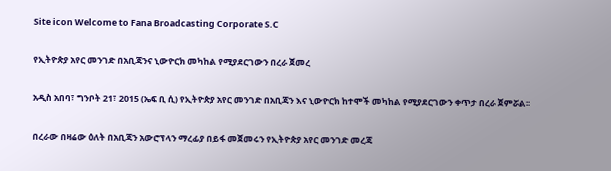Site icon Welcome to Fana Broadcasting Corporate S.C

የኢትዮጵያ አየር መንገድ በአቢጃንና ኒውዮርክ መካከል የሚያደርገውን በረራ ጀመረ

አዲስ አበባ፣ ግንቦት 21፣ 2015 (ኤፍ ቢ ሲ) የኢትዮጵያ አየር መንገድ በአቢጃን እና ኒውዮርክ ከተሞች መካከል የሚያደርገውን ቀጥታ በረራ ጀምሯል፡፡

በረራው በዛሬው ዕለት በአቢጃን አውሮፕላን ማረፊያ በይፋ መጀመሩን የኢትዮጵያ አየር መንገድ መረጃ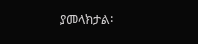ያመላክታል፡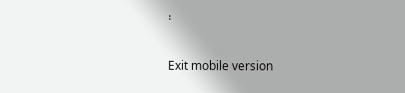፡

Exit mobile version